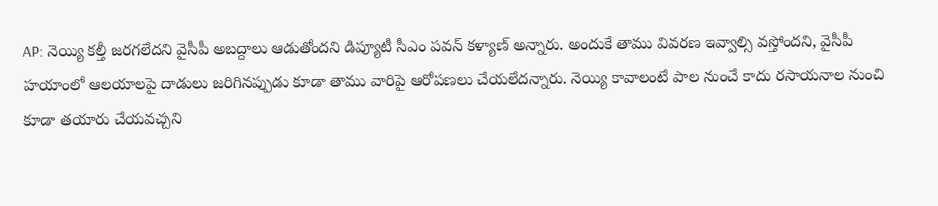AP: నెయ్యి కల్తీ జరగలేదని వైసీపీ అబద్దాలు ఆడుతోందని డిప్యూటీ సీఎం పవన్ కళ్యాణ్ అన్నారు. అందుకే తాము వివరణ ఇవ్వాల్సి వస్తోందని, వైసీపీ హయాంలో ఆలయాలపై దాడులు జరిగినప్పుడు కూడా తాము వారిపై ఆరోపణలు చేయలేదన్నారు. నెయ్యి కావాలంటే పాల నుంచే కాదు రసాయనాల నుంచి కూడా తయారు చేయవచ్చని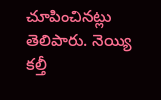చూపించినట్లు తెలిపారు. నెయ్యి కల్తీ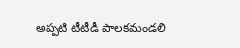అప్పటి టీటీడీ పాలకమండలి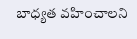బాధ్యత వహించాలని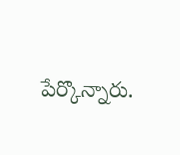పేర్కొన్నారు.